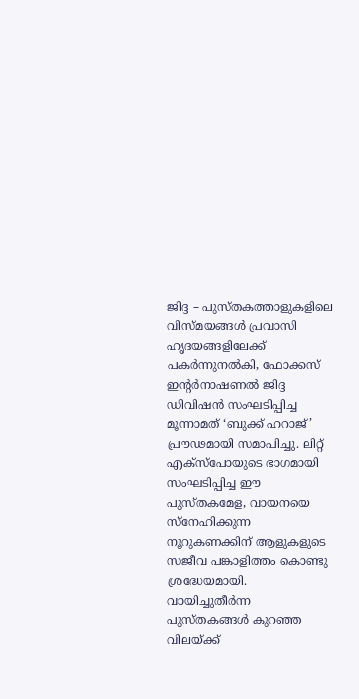ജിദ്ദ – പുസ്തകത്താളുകളിലെ വിസ്മയങ്ങൾ പ്രവാസി ഹൃദയങ്ങളിലേക്ക് പകർന്നുനൽകി, ഫോക്കസ് ഇന്റർനാഷണൽ ജിദ്ദ ഡിവിഷൻ സംഘടിപ്പിച്ച മൂന്നാമത് ‘ബുക്ക് ഹറാജ്’ പ്രൗഢമായി സമാപിച്ചു. ലിറ്റ് എക്സ്പോയുടെ ഭാഗമായി സംഘടിപ്പിച്ച ഈ പുസ്തകമേള, വായനയെ സ്നേഹിക്കുന്ന നൂറുകണക്കിന് ആളുകളുടെ സജീവ പങ്കാളിത്തം കൊണ്ടു ശ്രദ്ധേയമായി.
വായിച്ചുതീർന്ന പുസ്തകങ്ങൾ കുറഞ്ഞ വിലയ്ക്ക്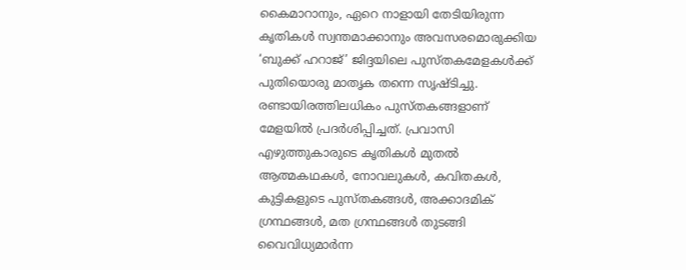കൈമാറാനും, ഏറെ നാളായി തേടിയിരുന്ന കൃതികൾ സ്വന്തമാക്കാനും അവസരമൊരുക്കിയ ‘ബുക്ക് ഹറാജ്’ ജിദ്ദയിലെ പുസ്തകമേളകൾക്ക് പുതിയൊരു മാതൃക തന്നെ സൃഷ്ടിച്ചു. രണ്ടായിരത്തിലധികം പുസ്തകങ്ങളാണ് മേളയിൽ പ്രദർശിപ്പിച്ചത്. പ്രവാസി എഴുത്തുകാരുടെ കൃതികൾ മുതൽ ആത്മകഥകൾ, നോവലുകൾ, കവിതകൾ, കുട്ടികളുടെ പുസ്തകങ്ങൾ, അക്കാദമിക് ഗ്രന്ഥങ്ങൾ, മത ഗ്രന്ഥങ്ങൾ തുടങ്ങി വൈവിധ്യമാർന്ന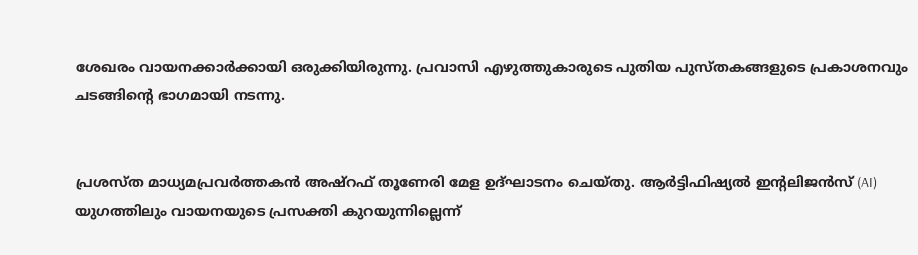ശേഖരം വായനക്കാർക്കായി ഒരുക്കിയിരുന്നു. പ്രവാസി എഴുത്തുകാരുടെ പുതിയ പുസ്തകങ്ങളുടെ പ്രകാശനവും ചടങ്ങിന്റെ ഭാഗമായി നടന്നു.


പ്രശസ്ത മാധ്യമപ്രവർത്തകൻ അഷ്റഫ് തൂണേരി മേള ഉദ്ഘാടനം ചെയ്തു. ആർട്ടിഫിഷ്യൽ ഇന്റലിജൻസ് (AI) യുഗത്തിലും വായനയുടെ പ്രസക്തി കുറയുന്നില്ലെന്ന്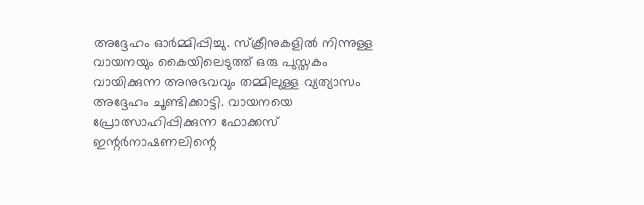അദ്ദേഹം ഓർമ്മിപ്പിച്ചു. സ്ക്രീനുകളിൽ നിന്നുള്ള വായനയും കൈയിലെടുത്ത് ഒരു പുസ്തകം വായിക്കുന്ന അനുഭവവും തമ്മിലുള്ള വ്യത്യാസം അദ്ദേഹം ചൂണ്ടിക്കാട്ടി. വായനയെ പ്രോത്സാഹിപ്പിക്കുന്ന ഫോക്കസ് ഇന്റർനാഷണലിന്റെ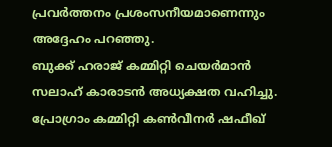പ്രവർത്തനം പ്രശംസനീയമാണെന്നും അദ്ദേഹം പറഞ്ഞു.
ബുക്ക് ഹരാജ് കമ്മിറ്റി ചെയർമാൻ സലാഹ് കാരാടൻ അധ്യക്ഷത വഹിച്ചു. പ്രോഗ്രാം കമ്മിറ്റി കൺവീനർ ഷഫീഖ്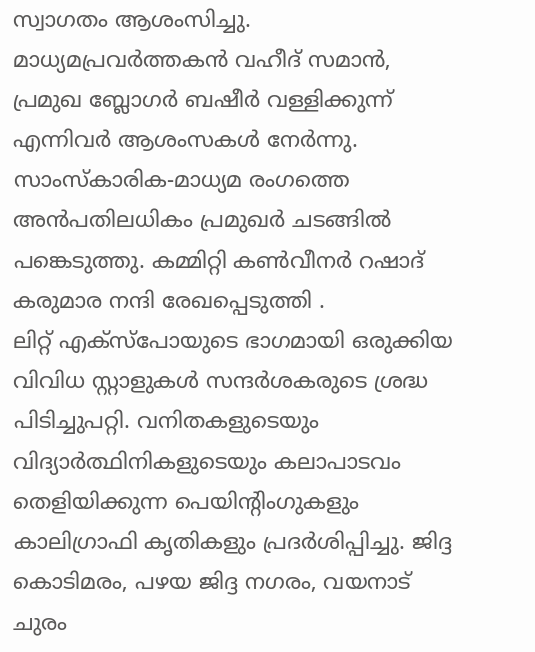സ്വാഗതം ആശംസിച്ചു. മാധ്യമപ്രവർത്തകൻ വഹീദ് സമാൻ, പ്രമുഖ ബ്ലോഗർ ബഷീർ വള്ളിക്കുന്ന് എന്നിവർ ആശംസകൾ നേർന്നു. സാംസ്കാരിക-മാധ്യമ രംഗത്തെ അൻപതിലധികം പ്രമുഖർ ചടങ്ങിൽ പങ്കെടുത്തു. കമ്മിറ്റി കൺവീനർ റഷാദ് കരുമാര നന്ദി രേഖപ്പെടുത്തി .
ലിറ്റ് എക്സ്പോയുടെ ഭാഗമായി ഒരുക്കിയ വിവിധ സ്റ്റാളുകൾ സന്ദർശകരുടെ ശ്രദ്ധ പിടിച്ചുപറ്റി. വനിതകളുടെയും വിദ്യാർത്ഥിനികളുടെയും കലാപാടവം തെളിയിക്കുന്ന പെയിന്റിംഗുകളും കാലിഗ്രാഫി കൃതികളും പ്രദർശിപ്പിച്ചു. ജിദ്ദ കൊടിമരം, പഴയ ജിദ്ദ നഗരം, വയനാട് ചുരം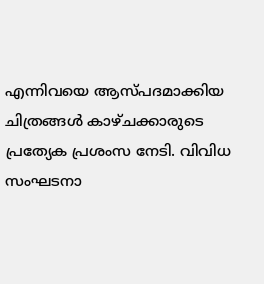എന്നിവയെ ആസ്പദമാക്കിയ ചിത്രങ്ങൾ കാഴ്ചക്കാരുടെ പ്രത്യേക പ്രശംസ നേടി. വിവിധ സംഘടനാ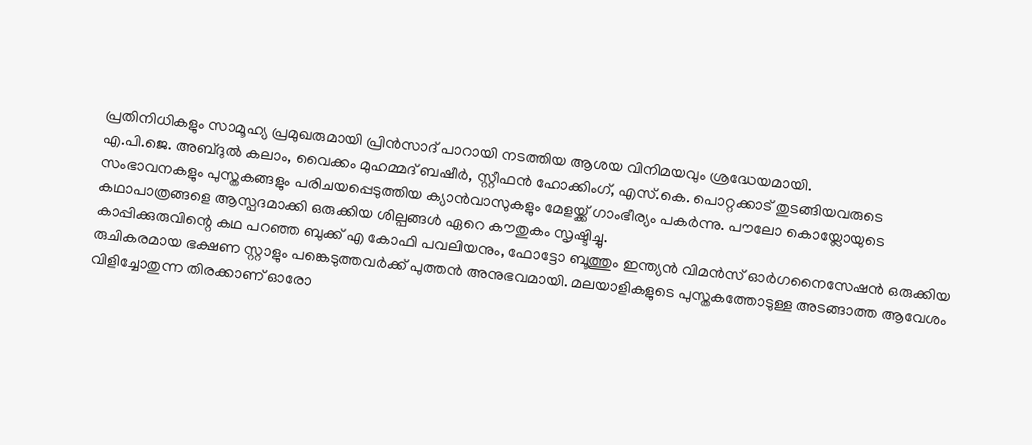പ്രതിനിധികളും സാമൂഹ്യ പ്രമുഖരുമായി പ്രിൻസാദ് പാറായി നടത്തിയ ആശയ വിനിമയവും ശ്രദ്ധേയമായി.
എ.പി.ജെ. അബ്ദുൽ കലാം, വൈക്കം മുഹമ്മദ് ബഷീർ, സ്റ്റീഫൻ ഹോക്കിംഗ്, എസ്.കെ. പൊറ്റക്കാട് തുടങ്ങിയവരുടെ സംഭാവനകളും പുസ്തകങ്ങളും പരിചയപ്പെടുത്തിയ ക്യാൻവാസുകളും മേളയ്ക്ക് ഗാംഭീര്യം പകർന്നു. പൗലോ കൊയ്ലോയുടെ കഥാപാത്രങ്ങളെ ആസ്പദമാക്കി ഒരുക്കിയ ശില്പങ്ങൾ ഏറെ കൗതുകം സൃഷ്ടിച്ചു.
കാപ്പിക്കുരുവിന്റെ കഥ പറഞ്ഞ ബുക്ക് എ കോഫി പവലിയനും, ഫോട്ടോ ബൂത്തും ഇന്ത്യൻ വിമൻസ് ഓർഗനൈസേഷൻ ഒരുക്കിയ രുചികരമായ ഭക്ഷണ സ്റ്റാളും പങ്കെടുത്തവർക്ക് പുത്തൻ അനുഭവമായി. മലയാളികളുടെ പുസ്തകത്തോടുള്ള അടങ്ങാത്ത ആവേശം വിളിച്ചോതുന്ന തിരക്കാണ് ഓരോ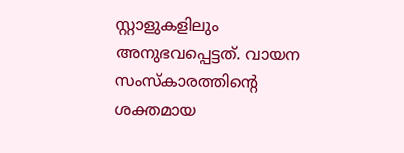സ്റ്റാളുകളിലും അനുഭവപ്പെട്ടത്. വായന സംസ്കാരത്തിന്റെ ശക്തമായ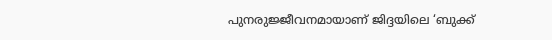പുനരുജ്ജീവനമായാണ് ജിദ്ദയിലെ ‘ബുക്ക്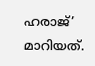ഹരാജ്’ മാറിയത്.